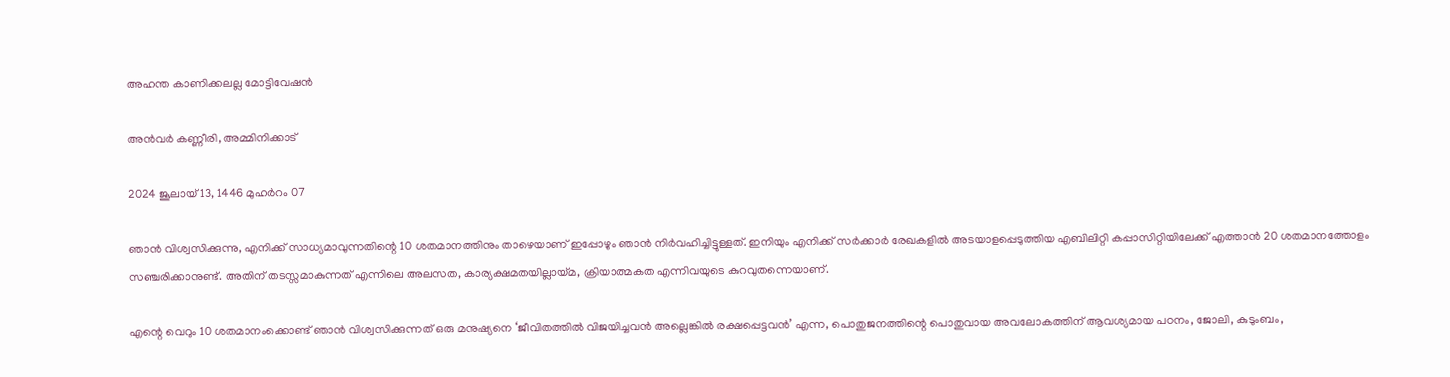അഹന്ത കാണിക്കലല്ല മോട്ടിവേഷൻ

അൻവർ കണ്ണീരി, അമ്മിനിക്കാട്

2024 ജൂലായ് 13, 1446 മുഹർറം 07

ഞാൻ വിശ്വസിക്കുന്നു, എനിക്ക് സാധ്യമാവുന്നതിന്റെ 10 ശതമാനത്തിനും താഴെയാണ് ഇപ്പോഴും ഞാൻ നിർവഹിച്ചിട്ടുള്ളത്. ഇനിയും എനിക്ക് സർക്കാർ രേഖകളിൽ അടയാളപ്പെടുത്തിയ എബിലിറ്റി കപ്പാസിറ്റിയിലേക്ക് എത്താൻ 20 ശതമാനത്തോളം സഞ്ചരിക്കാനുണ്ട്. അതിന് തടസ്സമാകുന്നത് എന്നിലെ അലസത, കാര്യക്ഷമതയില്ലായ്മ, ക്രിയാത്മകത എന്നിവയുടെ കുറവുതന്നെയാണ്.

എന്റെ വെറും 10 ശതമാനംക്കൊണ്ട് ഞാൻ വിശ്വസിക്കുന്നത് ഒരു മനുഷ്യനെ ‘ജീവിതത്തിൽ വിജയിച്ചവൻ അല്ലെങ്കിൽ രക്ഷപ്പെട്ടവൻ’ എന്ന, പൊതുജനത്തിന്റെ പൊതുവായ അവലോകത്തിന് ആവശ്യമായ പഠനം, ജോലി, കുടുംബം,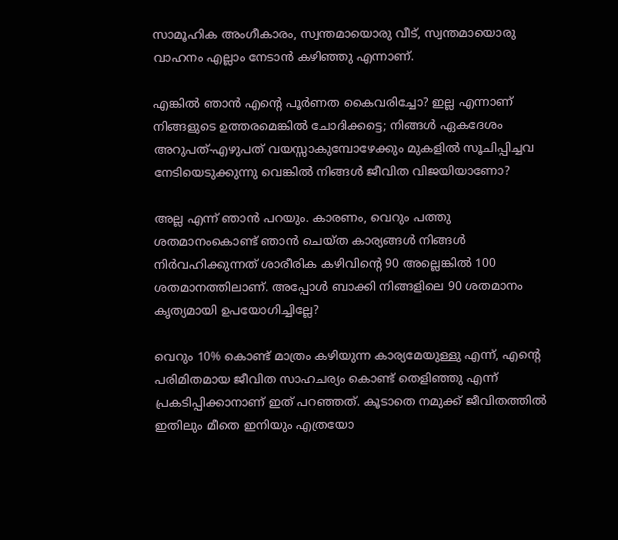സാമൂഹിക അംഗീകാരം, സ്വന്തമായൊരു വീട്, സ്വന്തമായൊരു വാഹനം എല്ലാം നേടാൻ കഴിഞ്ഞു എന്നാണ്.

എങ്കിൽ ഞാൻ എന്റെ പൂർണത കൈവരിച്ചോ? ഇല്ല എന്നാണ് നിങ്ങളുടെ ഉത്തരമെങ്കിൽ ചോദിക്കട്ടെ; നിങ്ങൾ ഏകദേശം അറുപത്-എഴുപത് വയസ്സാകുമ്പോഴേക്കും മുകളിൽ സൂചിപ്പിച്ചവ നേടിയെടുക്കുന്നു വെങ്കിൽ നിങ്ങൾ ജീവിത വിജയിയാണോ?

അല്ല എന്ന് ഞാൻ പറയും. കാരണം, വെറും പത്തു ശതമാനംകൊണ്ട് ഞാൻ ചെയ്ത കാര്യങ്ങൾ നിങ്ങൾ നിർവഹിക്കുന്നത് ശാരീരിക കഴിവിന്റെ 90 അല്ലെങ്കിൽ 100 ശതമാനത്തിലാണ്. അപ്പോൾ ബാക്കി നിങ്ങളിലെ 90 ശതമാനം കൃത്യമായി ഉപയോഗിച്ചില്ലേ?

വെറും 10% കൊണ്ട് മാത്രം കഴിയുന്ന കാര്യമേയുള്ളു എന്ന്, എന്റെ പരിമിതമായ ജീവിത സാഹചര്യം കൊണ്ട് തെളിഞ്ഞു എന്ന് പ്രകടിപ്പിക്കാനാണ് ഇത് പറഞ്ഞത്. കൂടാതെ നമുക്ക് ജീവിതത്തിൽ ഇതിലും മീതെ ഇനിയും എത്രയോ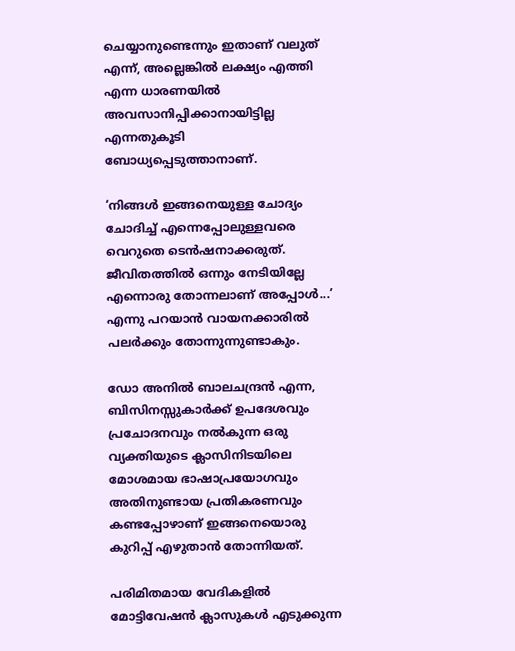ചെയ്യാനുണ്ടെന്നും ഇതാണ് വലുത് എന്ന്, അല്ലെങ്കിൽ ലക്ഷ്യം എത്തി എന്ന ധാരണയിൽ അവസാനിപ്പിക്കാനായിട്ടില്ല എന്നതുകൂടി ബോധ്യപ്പെടുത്താനാണ്.

‘നിങ്ങൾ ഇങ്ങനെയുള്ള ചോദ്യം ചോദിച്ച് എന്നെപ്പോലുള്ളവരെ വെറുതെ ടെൻഷനാക്കരുത്. ജീവിതത്തിൽ ഒന്നും നേടിയില്ലേ എന്നൊരു തോന്നലാണ് അപ്പോൾ...’ എന്നു പറയാൻ വായനക്കാരിൽ പലർക്കും തോന്നുന്നുണ്ടാകും.

ഡോ അനിൽ ബാലചന്ദ്രൻ എന്ന, ബിസിനസ്സുകാർക്ക് ഉപദേശവും പ്രചോദനവും നൽകുന്ന ഒരു വ്യക്തിയുടെ ക്ലാസിനിടയിലെ മോശമായ ഭാഷാപ്രയോഗവും അതിനുണ്ടായ പ്രതികരണവും കണ്ടപ്പോഴാണ് ഇങ്ങനെയൊരു കുറിപ്പ് എഴുതാൻ തോന്നിയത്.

പരിമിതമായ വേദികളിൽ മോട്ടിവേഷൻ ക്ലാസുകൾ എടുക്കുന്ന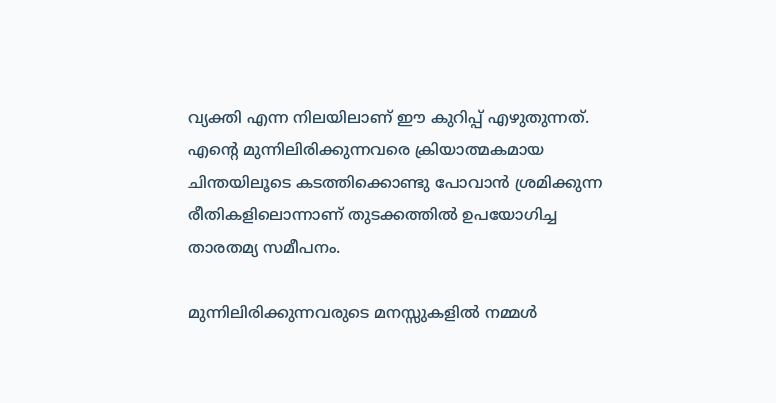വ്യക്തി എന്ന നിലയിലാണ് ഈ കുറിപ്പ് എഴുതുന്നത്. എന്റെ മുന്നിലിരിക്കുന്നവരെ ക്രിയാത്മകമായ ചിന്തയിലൂടെ കടത്തിക്കൊണ്ടു പോവാൻ ശ്രമിക്കുന്ന രീതികളിലൊന്നാണ് തുടക്കത്തിൽ ഉപയോഗിച്ച താരതമ്യ സമീപനം.

മുന്നിലിരിക്കുന്നവരുടെ മനസ്സുകളിൽ നമ്മൾ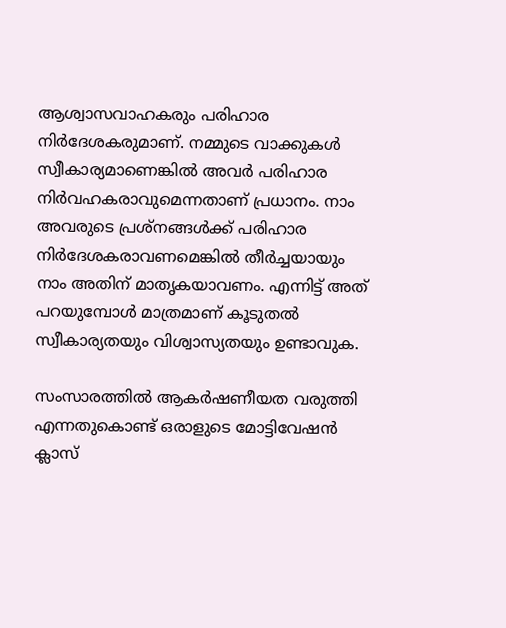ആശ്വാസവാഹകരും പരിഹാര നിർദേശകരുമാണ്. നമ്മുടെ വാക്കുകൾ സ്വീകാര്യമാണെങ്കിൽ അവർ പരിഹാര നിർവഹകരാവുമെന്നതാണ് പ്രധാനം. നാം അവരുടെ പ്രശ്‌നങ്ങൾക്ക് പരിഹാര നിർദേശകരാവണമെങ്കിൽ തീർച്ചയായും നാം അതിന് മാതൃകയാവണം. എന്നിട്ട് അത് പറയുമ്പോൾ മാത്രമാണ് കൂടുതൽ സ്വീകാര്യതയും വിശ്വാസ്യതയും ഉണ്ടാവുക.

സംസാരത്തിൽ ആകർഷണീയത വരുത്തി എന്നതുകൊണ്ട് ഒരാളുടെ മോട്ടിവേഷൻ ക്ലാസ്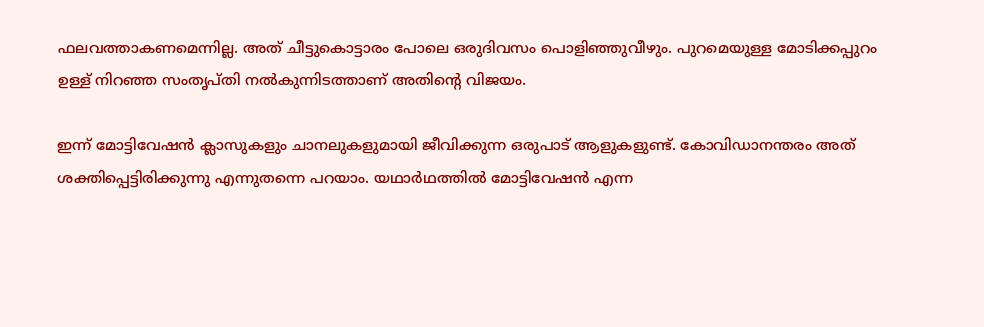ഫലവത്താകണമെന്നില്ല. അത് ചീട്ടുകൊട്ടാരം പോലെ ഒരുദിവസം പൊളിഞ്ഞുവീഴും. പുറമെയുള്ള മോടിക്കപ്പുറം ഉള്ള് നിറഞ്ഞ സംതൃപ്തി നൽകുന്നിടത്താണ് അതിന്റെ വിജയം.

ഇന്ന് മോട്ടിവേഷൻ ക്ലാസുകളും ചാനലുകളുമായി ജീവിക്കുന്ന ഒരുപാട് ആളുകളുണ്ട്. കോവിഡാനന്തരം അത് ശക്തിപ്പെട്ടിരിക്കുന്നു എന്നുതന്നെ പറയാം. യഥാർഥത്തിൽ മോട്ടിവേഷൻ എന്ന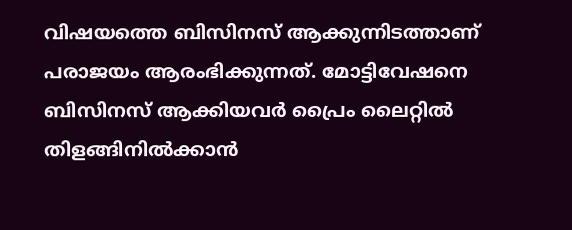വിഷയത്തെ ബിസിനസ് ആക്കുന്നിടത്താണ് പരാജയം ആരംഭിക്കുന്നത്. മോട്ടിവേഷനെ ബിസിനസ് ആക്കിയവർ പ്രൈം ലൈറ്റിൽ തിളങ്ങിനിൽക്കാൻ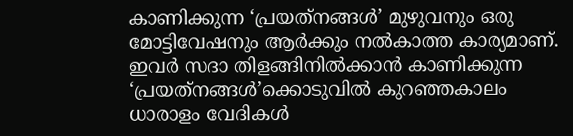കാണിക്കുന്ന ‘പ്രയത്‌നങ്ങൾ’ മുഴുവനും ഒരു മോട്ടിവേഷനും ആർക്കും നൽകാത്ത കാര്യമാണ്. ഇവർ സദാ തിളങ്ങിനിൽക്കാൻ കാണിക്കുന്ന ‘പ്രയത്‌നങ്ങൾ’ക്കൊടുവിൽ കുറഞ്ഞകാലം ധാരാളം വേദികൾ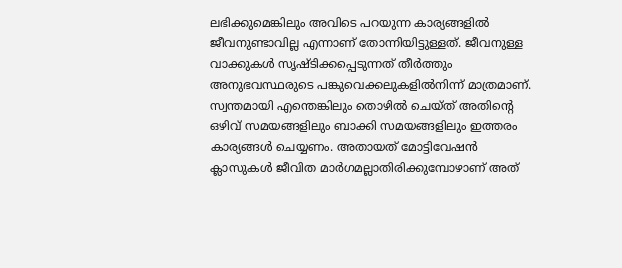ലഭിക്കുമെങ്കിലും അവിടെ പറയുന്ന കാര്യങ്ങളിൽ ജീവനുണ്ടാവില്ല എന്നാണ് തോന്നിയിട്ടുള്ളത്. ജീവനുള്ള വാക്കുകൾ സൃഷ്ടിക്കപ്പെടുന്നത് തീർത്തും അനുഭവസ്ഥരുടെ പങ്കുവെക്കലുകളിൽനിന്ന് മാത്രമാണ്. സ്വന്തമായി എന്തെങ്കിലും തൊഴിൽ ചെയ്ത് അതിന്റെ ഒഴിവ് സമയങ്ങളിലും ബാക്കി സമയങ്ങളിലും ഇത്തരം കാര്യങ്ങൾ ചെയ്യണം. അതായത് മോട്ടിവേഷൻ ക്ലാസുകൾ ജീവിത മാർഗമല്ലാതിരിക്കുമ്പോഴാണ് അത്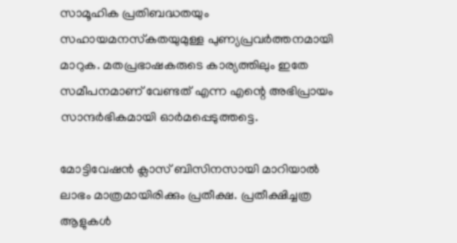സാമൂഹിക പ്രതിബദ്ധതയും സഹായമനസ്‌കതയുമുള്ള പുണ്യപ്രവർത്തനമായി മാറുക. മതപ്രഭാഷകരുടെ കാര്യത്തിലും ഇതേ സമീപനമാണ് വേണ്ടത് എന്ന എന്റെ അഭിപ്രായം സാന്ദർഭികമായി ഓർമപ്പെടുത്തട്ടെ.

മോട്ടിവേഷൻ ക്ലാസ് ബിസിനസായി മാറിയാൽ ലാഭം മാത്രമായിരിക്കും പ്രതീക്ഷ. പ്രതീക്ഷിച്ചത്ര ആളുകൾ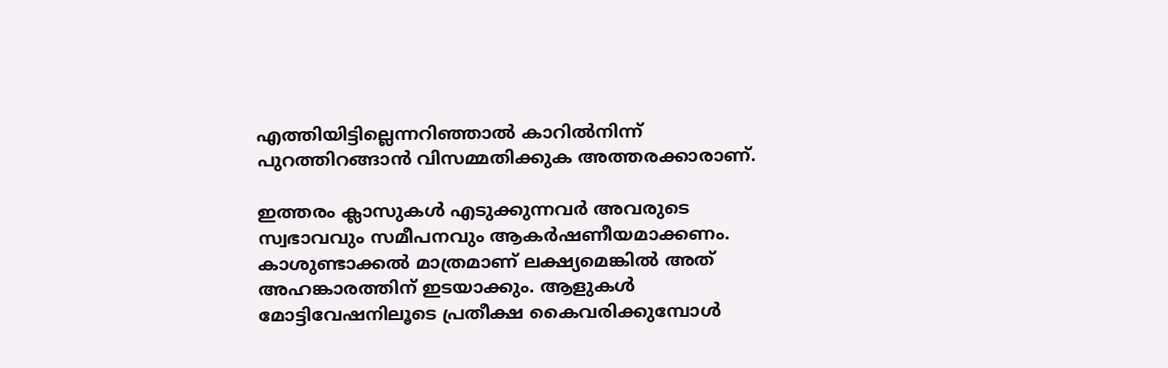എത്തിയിട്ടില്ലെന്നറിഞ്ഞാൽ കാറിൽനിന്ന് പുറത്തിറങ്ങാൻ വിസമ്മതിക്കുക അത്തരക്കാരാണ്.

ഇത്തരം ക്ലാസുകൾ എടുക്കുന്നവർ അവരുടെ സ്വഭാവവും സമീപനവും ആകർഷണീയമാക്കണം. കാശുണ്ടാക്കൽ മാത്രമാണ് ലക്ഷ്യമെങ്കിൽ അത് അഹങ്കാരത്തിന് ഇടയാക്കും. ആളുകൾ മോട്ടിവേഷനിലൂടെ പ്രതീക്ഷ കൈവരിക്കുമ്പോൾ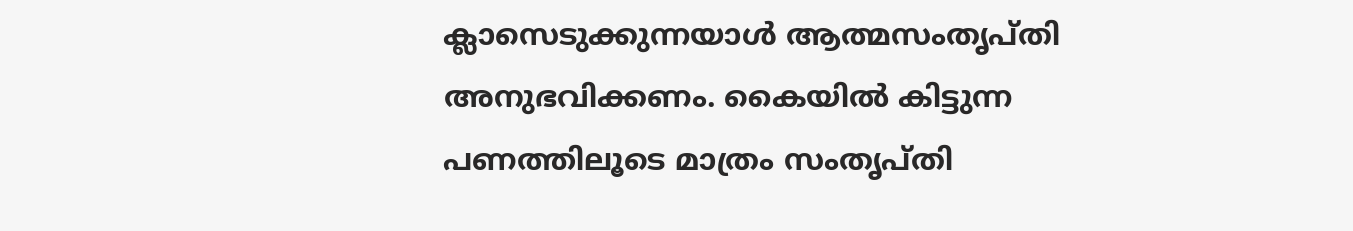ക്ലാസെടുക്കുന്നയാൾ ആത്മസംതൃപ്തി അനുഭവിക്കണം. കൈയിൽ കിട്ടുന്ന പണത്തിലൂടെ മാത്രം സംതൃപ്തി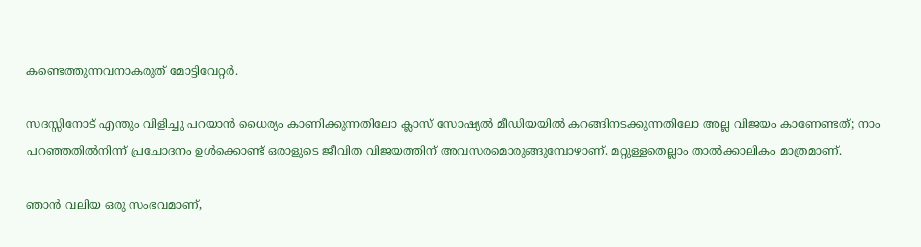കണ്ടെത്തുന്നവനാകരുത് മോട്ടിവേറ്റർ.

സദസ്സിനോട് എന്തും വിളിച്ചു പറയാൻ ധൈര്യം കാണിക്കുന്നതിലോ ക്ലാസ് സോഷ്യൽ മീഡിയയിൽ കറങ്ങിനടക്കുന്നതിലോ അല്ല വിജയം കാണേണ്ടത്; നാം പറഞ്ഞതിൽനിന്ന് പ്രചോദനം ഉൾക്കൊണ്ട് ഒരാളുടെ ജീവിത വിജയത്തിന് അവസരമൊരുങ്ങുമ്പോഴാണ്. മറ്റുള്ളതെല്ലാം താൽക്കാലികം മാത്രമാണ്.

ഞാൻ വലിയ ഒരു സംഭവമാണ്,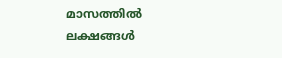മാസത്തിൽ ലക്ഷങ്ങൾ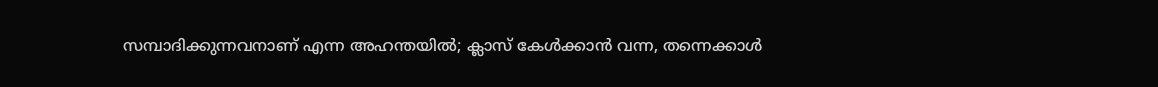സമ്പാദിക്കുന്നവനാണ് എന്ന അഹന്തയിൽ; ക്ലാസ് കേൾക്കാൻ വന്ന, തന്നെക്കാൾ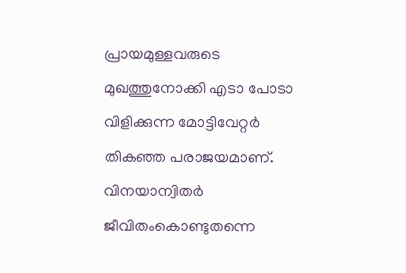പ്രായമുള്ളവരുടെ മുഖത്തുനോക്കി എടാ പോടാ വിളിക്കുന്ന മോട്ടിവേറ്റർ തികഞ്ഞ പരാജയമാണ്. വിനയാന്വിതർ ജീവിതംകൊണ്ടുതന്നെ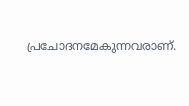പ്രചോദനമേകുന്നവരാണ്.